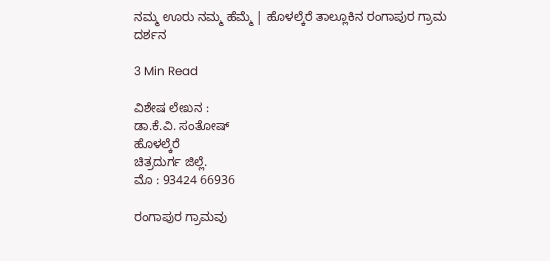ನಮ್ಮ ಊರು ನಮ್ಮ ಹೆಮ್ಮೆ | ಹೊಳಲ್ಕೆರೆ ತಾಲ್ಲೂಕಿನ ರಂಗಾಪುರ ಗ್ರಾಮ ದರ್ಶನ

3 Min Read

ವಿಶೇಷ ಲೇಖನ :
ಡಾ.ಕೆ.ವಿ. ಸಂತೋಷ್
ಹೊಳಲ್ಕೆರೆ
ಚಿತ್ರದುರ್ಗ ಜಿಲ್ಲೆ.
ಮೊ : 93424 66936

ರಂಗಾಪುರ ಗ್ರಾಮವು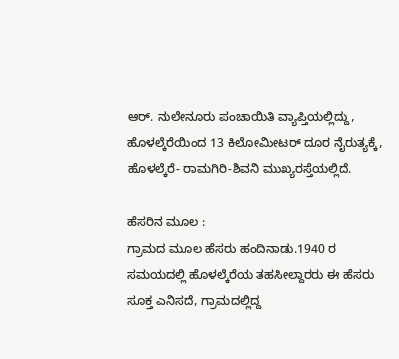ಆರ್. ನುಲೇನೂರು ಪಂಚಾಯಿತಿ ವ್ಯಾಪ್ತಿಯಲ್ಲಿದ್ದು, ಹೊಳಲ್ಕೆರೆಯಿಂದ 13 ಕಿಲೋಮೀಟರ್ ದೂರ ನೈರುತ್ಯಕ್ಕೆ, ಹೊಳಲ್ಕೆರೆ- ರಾಮಗಿರಿ-ಶಿವನಿ ಮುಖ್ಯರಸ್ತೆಯಲ್ಲಿದೆ.

ಹೆಸರಿನ ಮೂಲ :
ಗ್ರಾಮದ ಮೂಲ ಹೆಸರು ಹಂದಿನಾಡು.1940 ರ ಸಮಯದಲ್ಲಿ ಹೊಳಲ್ಕೆರೆಯ ತಹಸೀಲ್ದಾರರು ಈ ಹೆಸರು ಸೂಕ್ತ ಎನಿಸದೆ, ಗ್ರಾಮದಲ್ಲಿದ್ದ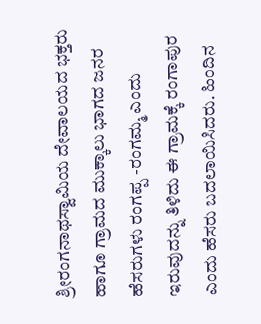ಶ್ರೀರಂಗನಾಥಸ್ವಾಮಿಯ ದೇವಾಲಯದ ಭಕ್ತರು ಹಾಗೂ ಗ್ರಾಮದ ಮುಕ್ಕಾಲು ಭಾಗದ ಜನರ ಹೆಸರುಗಳು ರಂಗಪ್ಪ -ರಂಗಮ್ಮ ಎಂದು ಇರುವುದನ್ನು ತಿಳಿದು ಈ ಗ್ರಾಮಕ್ಕೆ ರಂಗಾಪುರ ಎಂದು ಹೆಸರು ಬದಲಾಯಿಸಿದರು. ಹಿಂದಿನ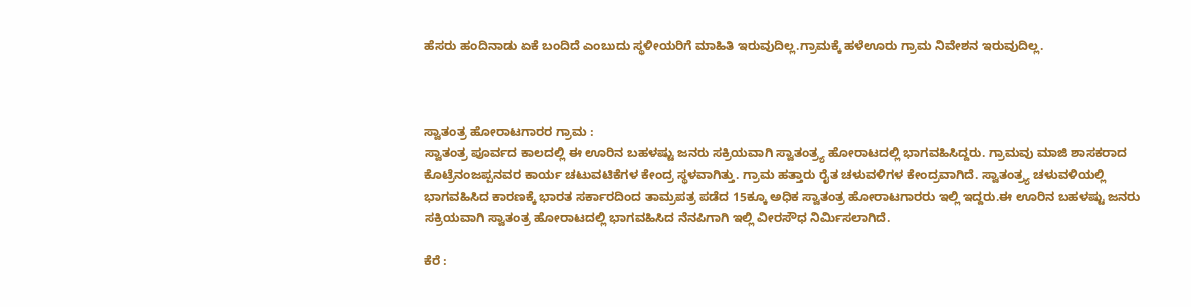ಹೆಸರು ಹಂದಿನಾಡು ಏಕೆ ಬಂದಿದೆ ಎಂಬುದು ಸ್ಥಳೀಯರಿಗೆ ಮಾಹಿತಿ ಇರುವುದಿಲ್ಲ.ಗ್ರಾಮಕ್ಕೆ ಹಳೆಊರು ಗ್ರಾಮ ನಿವೇಶನ ಇರುವುದಿಲ್ಲ.



ಸ್ವಾತಂತ್ರ ಹೋರಾಟಗಾರರ ಗ್ರಾಮ :
ಸ್ವಾತಂತ್ರ ಪೂರ್ವದ ಕಾಲದಲ್ಲಿ ಈ ಊರಿನ ಬಹಳಷ್ಟು ಜನರು ಸಕ್ರಿಯವಾಗಿ ಸ್ವಾತಂತ್ರ್ಯ ಹೋರಾಟದಲ್ಲಿ ಭಾಗವಹಿಸಿದ್ದರು. ಗ್ರಾಮವು ಮಾಜಿ ಶಾಸಕರಾದ ಕೊಟ್ರೆನಂಜಪ್ಪನವರ ಕಾರ್ಯ ಚಟುವಟಿಕೆಗಳ ಕೇಂದ್ರ ಸ್ಥಳವಾಗಿತ್ತು. ಗ್ರಾಮ ಹತ್ತಾರು ರೈತ ಚಳುವಳಿಗಳ ಕೇಂದ್ರವಾಗಿದೆ. ಸ್ವಾತಂತ್ರ್ಯ ಚಳುವಳಿಯಲ್ಲಿ ಭಾಗವಹಿಸಿದ ಕಾರಣಕ್ಕೆ ಭಾರತ ಸರ್ಕಾರದಿಂದ ತಾಮ್ರಪತ್ರ ಪಡೆದ 15ಕ್ಕೂ ಅಧಿಕ ಸ್ವಾತಂತ್ರ ಹೋರಾಟಗಾರರು ಇಲ್ಲಿ ಇದ್ದರು.ಈ ಊರಿನ ಬಹಳಷ್ಟು ಜನರು ಸಕ್ರಿಯವಾಗಿ ಸ್ವಾತಂತ್ರ ಹೋರಾಟದಲ್ಲಿ ಭಾಗವಹಿಸಿದ ನೆನಪಿಗಾಗಿ ಇಲ್ಲಿ ವೀರಸೌಧ ನಿರ್ಮಿಸಲಾಗಿದೆ.

ಕೆರೆ :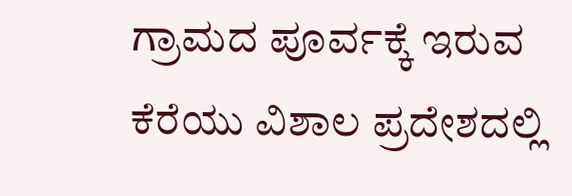ಗ್ರಾಮದ ಪೂರ್ವಕ್ಕೆ ಇರುವ ಕೆರೆಯು ವಿಶಾಲ ಪ್ರದೇಶದಲ್ಲಿ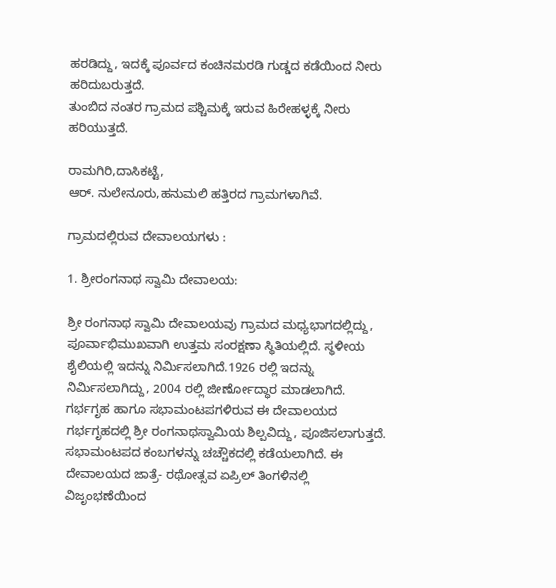ಹರಡಿದ್ದು, ಇದಕ್ಕೆ ಪೂರ್ವದ ಕಂಚಿನಮರಡಿ ಗುಡ್ಡದ ಕಡೆಯಿಂದ ನೀರು ಹರಿದುಬರುತ್ತದೆ.
ತುಂಬಿದ ನಂತರ ಗ್ರಾಮದ ಪಶ್ಚಿಮಕ್ಕೆ ಇರುವ ಹಿರೇಹಳ್ಳಕ್ಕೆ ನೀರು ಹರಿಯುತ್ತದೆ.

ರಾಮಗಿರಿ,ದಾಸಿಕಟ್ಟೆ,
ಆರ್. ನುಲೇನೂರು,ಹನುಮಲಿ ಹತ್ತಿರದ ಗ್ರಾಮಗಳಾಗಿವೆ.

ಗ್ರಾಮದಲ್ಲಿರುವ ದೇವಾಲಯಗಳು :

1. ಶ್ರೀರಂಗನಾಥ ಸ್ವಾಮಿ ದೇವಾಲಯ:

ಶ್ರೀ ರಂಗನಾಥ ಸ್ವಾಮಿ ದೇವಾಲಯವು ಗ್ರಾಮದ ಮಧ್ಯಭಾಗದಲ್ಲಿದ್ದು, ಪೂರ್ವಾಭಿಮುಖವಾಗಿ ಉತ್ತಮ ಸಂರಕ್ಷಣಾ ಸ್ಥಿತಿಯಲ್ಲಿದೆ. ಸ್ಥಳೀಯ ಶೈಲಿಯಲ್ಲಿ ಇದನ್ನು ನಿರ್ಮಿಸಲಾಗಿದೆ.1926 ರಲ್ಲಿ ಇದನ್ನು ನಿರ್ಮಿಸಲಾಗಿದ್ದು, 2004 ರಲ್ಲಿ ಜೀರ್ಣೋದ್ಧಾರ ಮಾಡಲಾಗಿದೆ. ಗರ್ಭಗೃಹ ಹಾಗೂ ಸಭಾಮಂಟಪಗಳಿರುವ ಈ ದೇವಾಲಯದ ಗರ್ಭಗೃಹದಲ್ಲಿ ಶ್ರೀ ರಂಗನಾಥಸ್ವಾಮಿಯ ಶಿಲ್ಪವಿದ್ದು, ಪೂಜಿಸಲಾಗುತ್ತದೆ. ಸಭಾಮಂಟಪದ ಕಂಬಗಳನ್ನು ಚಚ್ಚೌಕದಲ್ಲಿ ಕಡೆಯಲಾಗಿದೆ. ಈ ದೇವಾಲಯದ ಜಾತ್ರೆ- ರಥೋತ್ಸವ ಏಪ್ರಿಲ್ ತಿಂಗಳಿನಲ್ಲಿ ವಿಜೃಂಭಣೆಯಿಂದ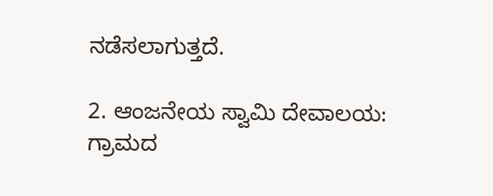ನಡೆಸಲಾಗುತ್ತದೆ.

2. ಆಂಜನೇಯ ಸ್ವಾಮಿ ದೇವಾಲಯ:
ಗ್ರಾಮದ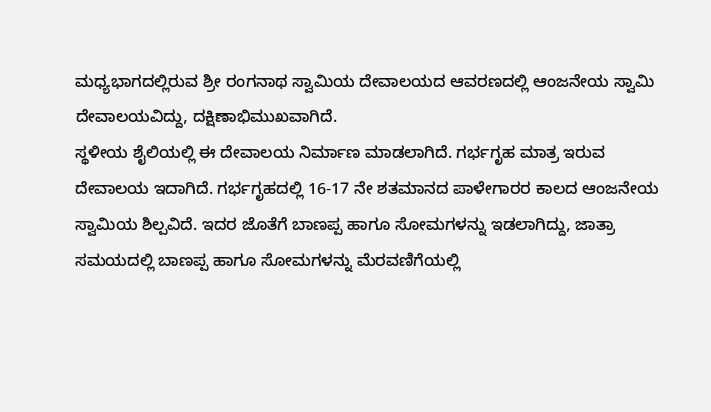ಮಧ್ಯಭಾಗದಲ್ಲಿರುವ ಶ್ರೀ ರಂಗನಾಥ ಸ್ವಾಮಿಯ ದೇವಾಲಯದ ಆವರಣದಲ್ಲಿ ಆಂಜನೇಯ ಸ್ವಾಮಿ ದೇವಾಲಯವಿದ್ದು, ದಕ್ಷಿಣಾಭಿಮುಖವಾಗಿದೆ.
ಸ್ಥಳೀಯ ಶೈಲಿಯಲ್ಲಿ ಈ ದೇವಾಲಯ ನಿರ್ಮಾಣ ಮಾಡಲಾಗಿದೆ. ಗರ್ಭಗೃಹ ಮಾತ್ರ ಇರುವ ದೇವಾಲಯ ಇದಾಗಿದೆ. ಗರ್ಭಗೃಹದಲ್ಲಿ 16-17 ನೇ ಶತಮಾನದ ಪಾಳೇಗಾರರ ಕಾಲದ ಆಂಜನೇಯ ಸ್ವಾಮಿಯ ಶಿಲ್ಪವಿದೆ. ಇದರ ಜೊತೆಗೆ ಬಾಣಪ್ಪ ಹಾಗೂ ಸೋಮಗಳನ್ನು ಇಡಲಾಗಿದ್ದು, ಜಾತ್ರಾ ಸಮಯದಲ್ಲಿ ಬಾಣಪ್ಪ ಹಾಗೂ ಸೋಮಗಳನ್ನು ಮೆರವಣಿಗೆಯಲ್ಲಿ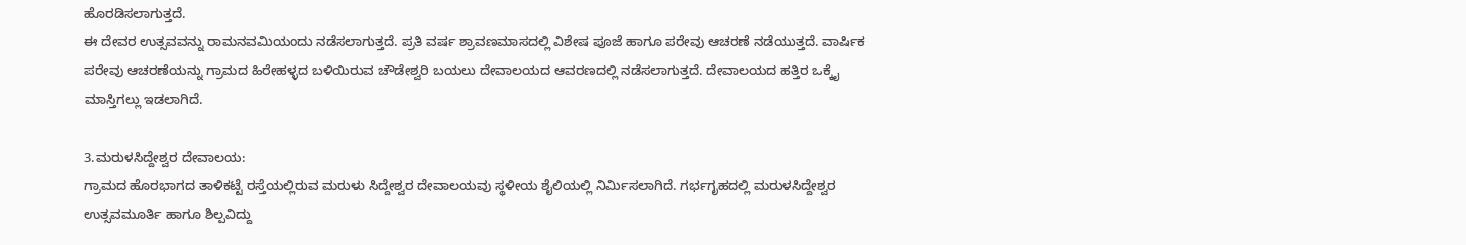ಹೊರಡಿಸಲಾಗುತ್ತದೆ.
ಈ ದೇವರ ಉತ್ಸವವನ್ನು ರಾಮನವಮಿಯಂದು ನಡೆಸಲಾಗುತ್ತದೆ‌. ಪ್ರತಿ ವರ್ಷ ಶ್ರಾವಣಮಾಸದಲ್ಲಿ ವಿಶೇಷ ಪೂಜೆ ಹಾಗೂ ಪರೇವು ಆಚರಣೆ ನಡೆಯುತ್ತದೆ. ವಾರ್ಷಿಕ ಪರೇವು ಆಚರಣೆಯನ್ನು ಗ್ರಾಮದ ಹಿರೇಹಳ್ಳದ ಬಳಿಯಿರುವ ಚೌಡೇಶ್ವರಿ ಬಯಲು ದೇವಾಲಯದ ಆವರಣದಲ್ಲಿ ನಡೆಸಲಾಗುತ್ತದೆ. ದೇವಾಲಯದ ಹತ್ತಿರ ಒಕ್ಕೈ ಮಾಸ್ತಿಗಲ್ಲು ಇಡಲಾಗಿದೆ.

3.ಮರುಳಸಿದ್ದೇಶ್ವರ ದೇವಾಲಯ:
ಗ್ರಾಮದ ಹೊರಭಾಗದ ತಾಳಿಕಟ್ಟೆ ರಸ್ತೆಯಲ್ಲಿರುವ ಮರುಳು ಸಿದ್ದೇಶ್ವರ ದೇವಾಲಯವು ಸ್ಥಳೀಯ ಶೈಲಿಯಲ್ಲಿ ನಿರ್ಮಿಸಲಾಗಿದೆ. ಗರ್ಭಗೃಹದಲ್ಲಿ ಮರುಳಸಿದ್ದೇಶ್ವರ ಉತ್ಸವಮೂರ್ತಿ ಹಾಗೂ ಶಿಲ್ಪವಿದ್ದು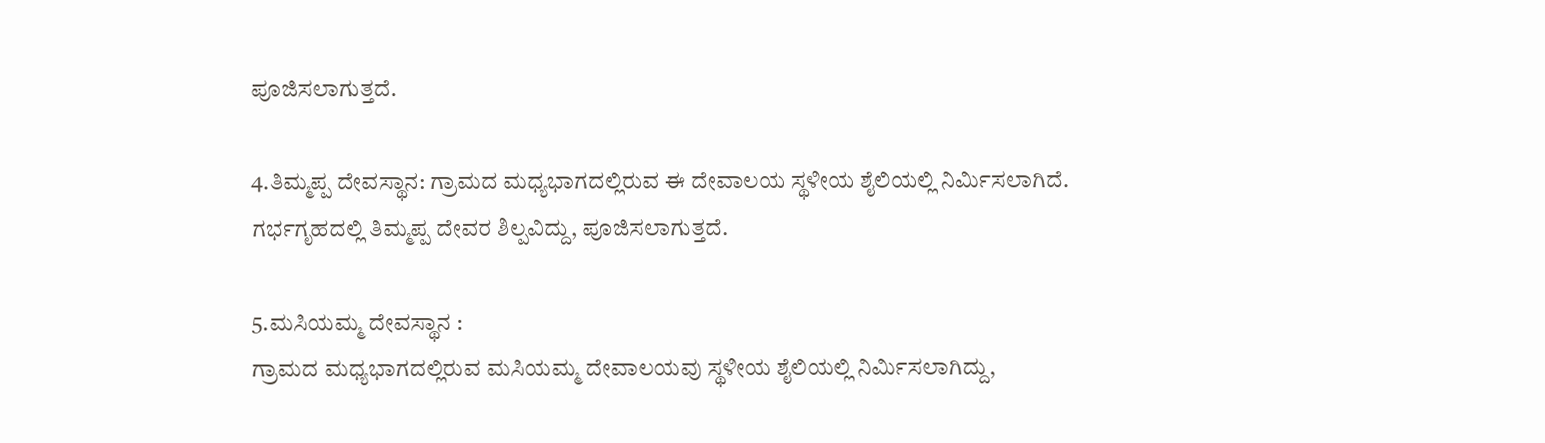ಪೂಜಿಸಲಾಗುತ್ತದೆ.

4.ತಿಮ್ಮಪ್ಪ ದೇವಸ್ಥಾನ: ಗ್ರಾಮದ ಮಧ್ಯಭಾಗದಲ್ಲಿರುವ ಈ ದೇವಾಲಯ ಸ್ಥಳೀಯ ಶೈಲಿಯಲ್ಲಿ ನಿರ್ಮಿಸಲಾಗಿದೆ.
ಗರ್ಭಗೃಹದಲ್ಲಿ ತಿಮ್ಮಪ್ಪ ದೇವರ ಶಿಲ್ಪವಿದ್ದು, ಪೂಜಿಸಲಾಗುತ್ತದೆ.

5.ಮಸಿಯಮ್ಮ ದೇವಸ್ಥಾನ :
ಗ್ರಾಮದ ಮಧ್ಯಭಾಗದಲ್ಲಿರುವ ಮಸಿಯಮ್ಮ ದೇವಾಲಯವು ಸ್ಥಳೀಯ ಶೈಲಿಯಲ್ಲಿ ನಿರ್ಮಿಸಲಾಗಿದ್ದು,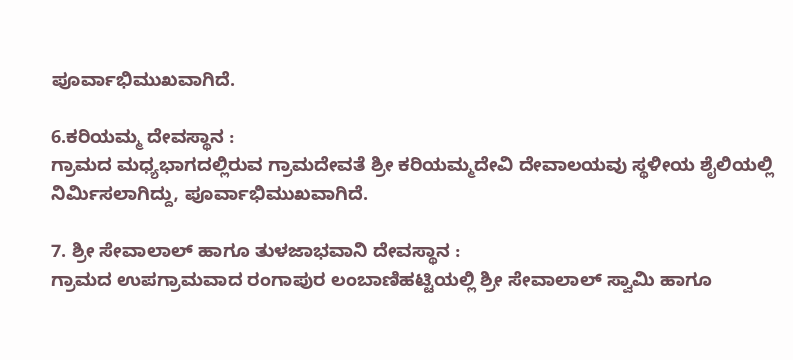ಪೂರ್ವಾಭಿಮುಖವಾಗಿದೆ.

6.ಕರಿಯಮ್ಮ ದೇವಸ್ಥಾನ :
ಗ್ರಾಮದ ಮಧ್ಯಭಾಗದಲ್ಲಿರುವ ಗ್ರಾಮದೇವತೆ ಶ್ರೀ ಕರಿಯಮ್ಮದೇವಿ ದೇವಾಲಯವು ಸ್ಥಳೀಯ ಶೈಲಿಯಲ್ಲಿ ನಿರ್ಮಿಸಲಾಗಿದ್ದು, ಪೂರ್ವಾಭಿಮುಖವಾಗಿದೆ.

7. ಶ್ರೀ ಸೇವಾಲಾಲ್ ಹಾಗೂ ತುಳಜಾಭವಾನಿ ದೇವಸ್ಥಾನ :
ಗ್ರಾಮದ ಉಪಗ್ರಾಮವಾದ ರಂಗಾಪುರ ಲಂಬಾಣಿಹಟ್ಟಿಯಲ್ಲಿ ಶ್ರೀ ಸೇವಾಲಾಲ್ ಸ್ವಾಮಿ ಹಾಗೂ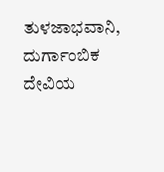ತುಳಜಾಭವಾನಿ, ದುರ್ಗಾಂಬಿಕ ದೇವಿಯ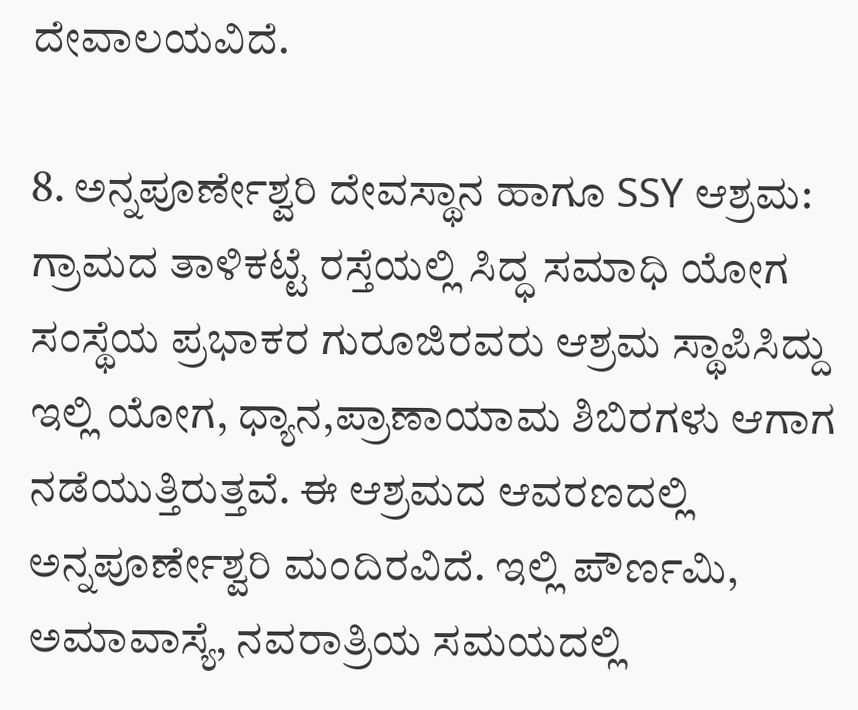ದೇವಾಲಯವಿದೆ.

8. ಅನ್ನಪೂರ್ಣೇಶ್ವರಿ ದೇವಸ್ಥಾನ ಹಾಗೂ SSY ಆಶ್ರಮ:
ಗ್ರಾಮದ ತಾಳಿಕಟ್ಟೆ ರಸ್ತೆಯಲ್ಲಿ ಸಿದ್ಧ ಸಮಾಧಿ ಯೋಗ ಸಂಸ್ಥೆಯ ಪ್ರಭಾಕರ ಗುರೂಜಿರವರು ಆಶ್ರಮ ಸ್ಥಾಪಿಸಿದ್ದು ಇಲ್ಲಿ ಯೋಗ, ಧ್ಯಾನ,ಪ್ರಾಣಾಯಾಮ ಶಿಬಿರಗಳು ಆಗಾಗ ನಡೆಯುತ್ತಿರುತ್ತವೆ. ಈ ಆಶ್ರಮದ ಆವರಣದಲ್ಲಿ
ಅನ್ನಪೂರ್ಣೇಶ್ವರಿ ಮಂದಿರವಿದೆ. ಇಲ್ಲಿ ಪೌರ್ಣಮಿ, ಅಮಾವಾಸ್ಯೆ, ನವರಾತ್ರಿಯ ಸಮಯದಲ್ಲಿ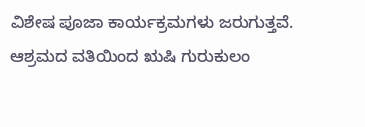ವಿಶೇಷ ಪೂಜಾ ಕಾರ್ಯಕ್ರಮಗಳು ಜರುಗುತ್ತವೆ.
ಆಶ್ರಮದ ವತಿಯಿಂದ ಋಷಿ ಗುರುಕುಲಂ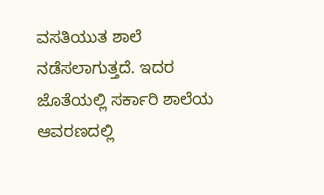ವಸತಿಯುತ ಶಾಲೆ ನಡೆಸಲಾಗುತ್ತದೆ. ಇದರ ಜೊತೆಯಲ್ಲಿ ಸರ್ಕಾರಿ ಶಾಲೆಯ ಆವರಣದಲ್ಲಿ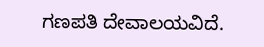ಗಣಪತಿ ದೇವಾಲಯವಿದೆ.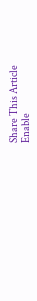Share This Article
Enable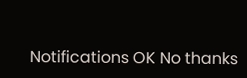Notifications OK No thanks